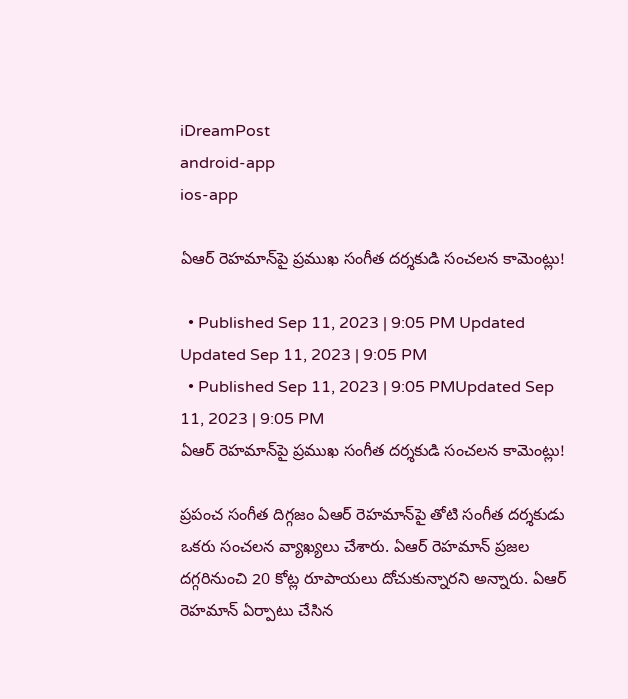iDreamPost
android-app
ios-app

ఏఆర్‌ రెహమాన్‌పై ప్రముఖ సంగీత దర్శకుడి సంచలన కామెంట్లు!

  • Published Sep 11, 2023 | 9:05 PM Updated Updated Sep 11, 2023 | 9:05 PM
  • Published Sep 11, 2023 | 9:05 PMUpdated Sep 11, 2023 | 9:05 PM
ఏఆర్‌ రెహమాన్‌పై ప్రముఖ సంగీత దర్శకుడి సంచలన కామెంట్లు!

ప్రపంచ సంగీత దిగ్గజం ఏఆర్‌ రెహమాన్‌పై తోటి సంగీత దర్శకుడు ఒకరు సంచలన వ్యాఖ్యలు చేశారు. ఏఆర్‌ రెహమాన్‌ ప్రజల దగ్గరినుంచి 20 కోట్ల రూపాయలు దోచుకున్నారని అన్నారు. ఏఆర్‌ రెహమాన్‌ ఏర్పాటు చేసిన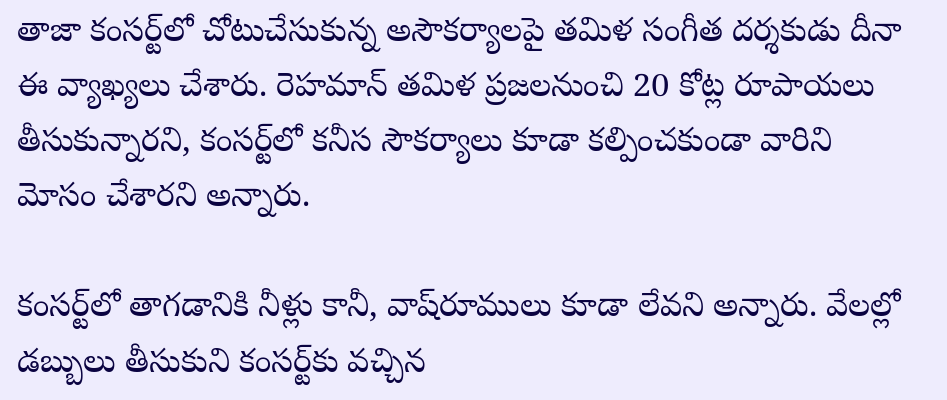తాజా కంసర్ట్‌లో చోటుచేసుకున్న అసౌకర్యాలపై తమిళ సంగీత దర్శకుడు దీనా ఈ వ్యాఖ్యలు చేశారు. రెహమాన్‌ తమిళ ప్రజలనుంచి 20 కోట్ల రూపాయలు తీసుకున్నారని, కంసర్ట్‌లో కనీస సౌకర్యాలు కూడా కల్పించకుండా వారిని మోసం చేశారని అన్నారు.

కంసర్ట్‌లో తాగడానికి నీళ్లు కానీ, వాష్‌రూములు కూడా లేవని అన్నారు. వేలల్లో డబ్బులు తీసుకుని కంసర్ట్‌కు వచ్చిన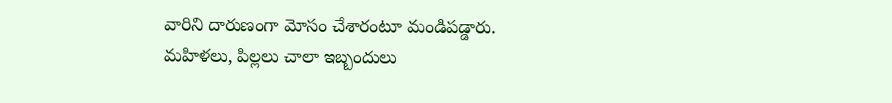వారిని దారుణంగా మోసం చేశారంటూ మండిపడ్డారు. మహిళలు, పిల్లలు చాలా ఇబ్బందులు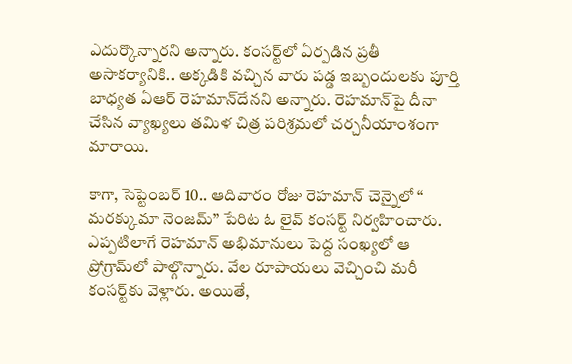ఎదుర్కొన్నారని అన్నారు. కంసర్ట్‌లో ఏర్పడిన ప్రతీ అసాకర్యానికి.. అక్కడికి వచ్చిన వారు పడ్డ ఇబ్బందులకు పూర్తి బాధ్యత ఏఆర్‌ రెహమాన్‌దేనని అన్నారు. రెహమాన్‌పై దీనా చేసిన వ్యాఖ్యలు తమిళ చిత్ర పరిశ్రమలో చర్చనీయాంశంగా మారాయి.

కాగా, సెప్టెంబర్‌ 10.. ఆదివారం రోజు రెహమాన్‌ చెన్నైలో ‘‘ మరక్కుమా నెంజమ్‌’’ పేరిట ఓ లైవ్‌ కంసర్ట్‌ నిర్వహించారు. ఎప్పటిలాగే రెహమాన్‌ అభిమానులు పెద్ద సంఖ్యలో ఆ ప్రోగ్రామ్‌లో పాల్గొన్నారు. వేల రూపాయలు వెచ్చించి మరీ కంసర్ట్‌కు వెళ్లారు. అయితే,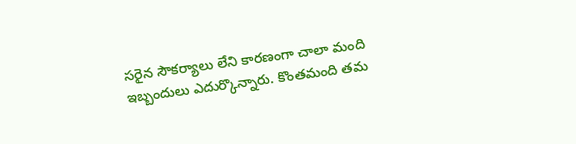సరైన సౌకర్యాలు లేని కారణంగా చాలా మంది ఇబ్బందులు ఎదుర్కొన్నారు. కొంతమంది తమ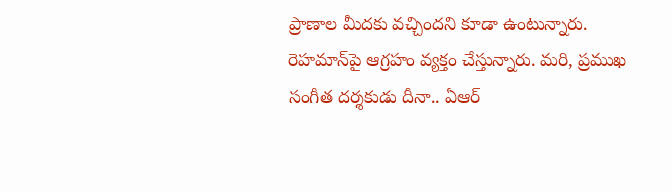ప్రాణాల మీదకు వచ్చిందని కూడా ఉంటున్నారు. రెహమాన్‌పై ఆగ్రహం వ్యక్తం చేస్తున్నారు. మరి, ప్రముఖ సంగీత దర్శకుడు దీనా.. ఏఆర్‌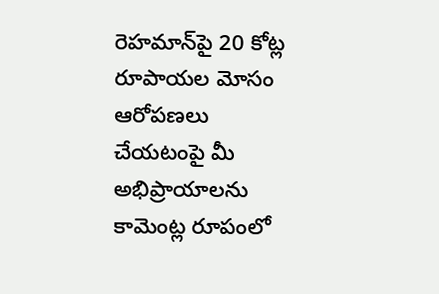రెహమాన్‌పై 20 కోట్ల రూపాయల మోసం ఆరోపణలు చేయటంపై మీ అభిప్రాయాలను కామెంట్ల రూపంలో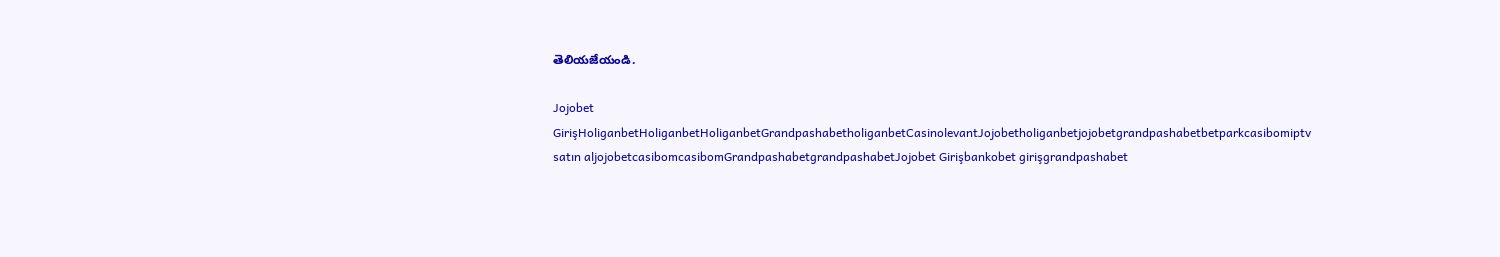తెలియజేయండి.

Jojobet GirişHoliganbetHoliganbetHoliganbetGrandpashabetholiganbetCasinolevantJojobetholiganbetjojobetgrandpashabetbetparkcasibomiptv satın aljojobetcasibomcasibomGrandpashabetgrandpashabetJojobet Girişbankobet girişgrandpashabet